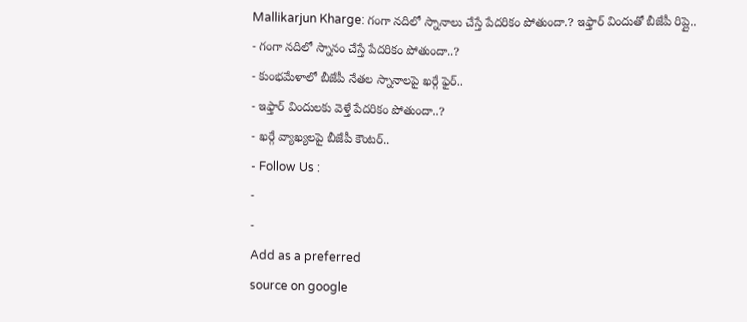Mallikarjun Kharge: గంగా నదిలో స్నానాలు చేస్తే పేదరికం పోతుందా.? ఇఫ్తార్ విందుతో బీజేపీ రిప్లై..
- గంగా నదిలో స్నానం చేస్తే పేదరికం పోతుందా..?
- కుంభమేళాలో బీజేపీ నేతల స్నానాలపై ఖర్గే ఫైర్..
- ఇఫ్తార్ విందులకు వెళ్తే పేదరికం పోతుందా..?
- ఖర్గే వ్యాఖ్యలపై బీజేపీ కౌంటర్..
- Follow Us :
-
-
Add as a preferred
source on google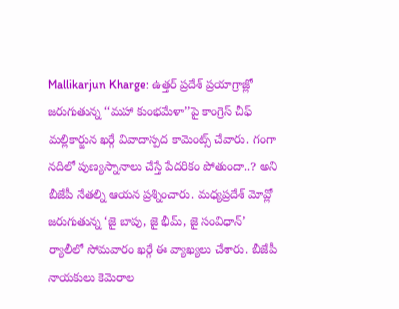Mallikarjun Kharge: ఉత్తర్ ప్రదేశ్ ప్రయాగ్రాజ్లో జరుగుతున్న ‘‘మహా కుంభమేళా’’పై కాంగ్రెస్ చీఫ్ మల్లికార్జున ఖర్గే వివాదాస్పద కామెంట్స్ చేవారు. గంగా నదిలో పుణ్యస్నానాలు చేస్తే పేదరికం పోతుందా..? అని బీజేపీ నేతల్ని ఆయన ప్రశ్నించారు. మధ్యప్రదేశ్ మోవ్లో జరుగుతున్న ‘జై బాపు, జై భీమ్, జై సంవిధాన్’ ర్యాలీలో సోమవారం ఖర్గే ఈ వ్యాఖ్యలు చేశారు. బీజేపీ నాయకులు కెమెరాల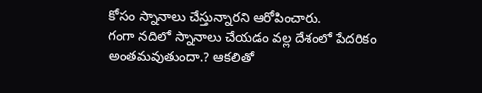కోసం స్నానాలు చేస్తున్నారని ఆరోపించారు.
గంగా నదిలో స్నానాలు చేయడం వల్ల దేశంలో పేదరికం అంతమవుతుందా.? ఆకలితో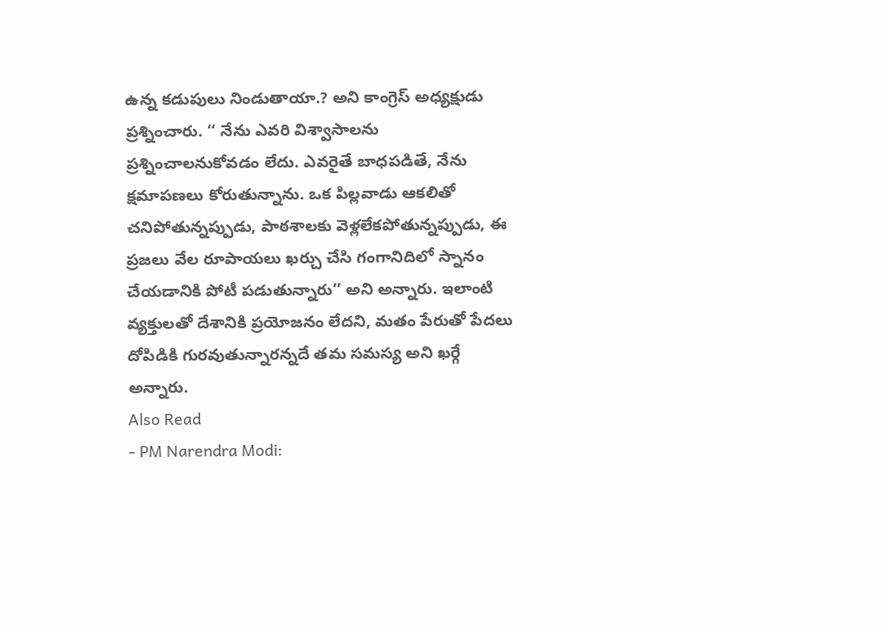ఉన్న కడుపులు నిండుతాయా.? అని కాంగ్రెస్ అధ్యక్షుడు ప్రశ్నించారు. ‘‘ నేను ఎవరి విశ్వాసాలను ప్రశ్నించాలనుకోవడం లేదు. ఎవరైతే బాధపడితే, నేను క్షమాపణలు కోరుతున్నాను. ఒక పిల్లవాడు ఆకలితో చనిపోతున్నప్పుడు, పాఠశాలకు వెళ్లలేకపోతున్నప్పుడు, ఈ ప్రజలు వేల రూపాయలు ఖర్చు చేసి గంగానిదిలో స్నానం చేయడానికి పోటీ పడుతున్నారు’’ అని అన్నారు. ఇలాంటి వ్యక్తులతో దేశానికి ప్రయోజనం లేదని, మతం పేరుతో పేదలు దోపిడికి గురవుతున్నారన్నదే తమ సమస్య అని ఖర్గే అన్నారు.
Also Read
- PM Narendra Modi: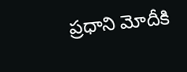ప్రధాని మోదీకి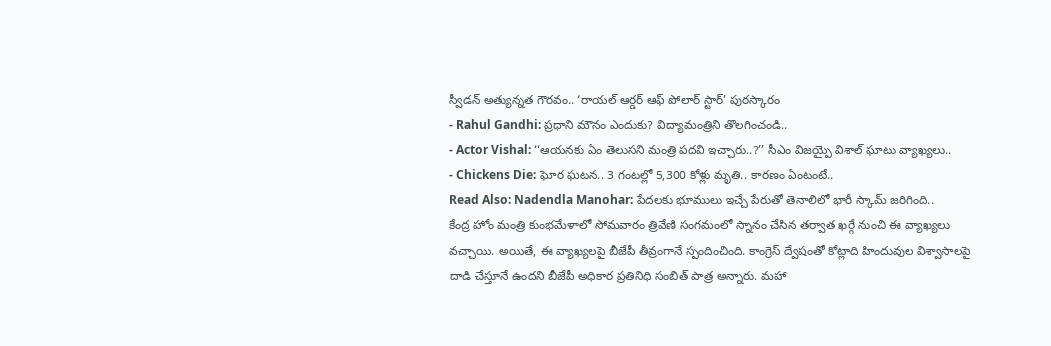స్వీడన్ అత్యున్నత గౌరవం.. ‘రాయల్ ఆర్డర్ ఆఫ్ పోలార్ స్టార్’ పురస్కారం
- Rahul Gandhi: ప్రధాని మౌనం ఎందుకు? విద్యామంత్రిని తొలగించండి..
- Actor Vishal: ‘‘ఆయనకు ఏం తెలుసని మంత్రి పదవి ఇచ్చారు..?’’ సీఎం విజయ్పై విశాల్ ఘాటు వ్యాఖ్యలు..
- Chickens Die: ఘోర ఘటన.. 3 గంటల్లో 5,300 కోళ్లు మృతి.. కారణం ఏంటంటే..
Read Also: Nadendla Manohar: పేదలకు భూములు ఇచ్చే పేరుతో తెనాలిలో భారీ స్కామ్ జరిగింది..
కేంద్ర హోం మంత్రి కుంభమేళాలో సోమవారం త్రివేణి సంగమంలో స్నానం చేసిన తర్వాత ఖర్గే నుంచి ఈ వ్యాఖ్యలు వచ్చాయి. అయితే, ఈ వ్యాఖ్యలపై బీజేపీ తీవ్రంగానే స్పందించింది. కాంగ్రెస్ ద్వేషంతో కోట్లాది హిందువుల విశ్వాసాలపై దాడి చేస్తూనే ఉందని బీజేపీ అధికార ప్రతినిధి సంబిత్ పాత్ర అన్నారు. మహా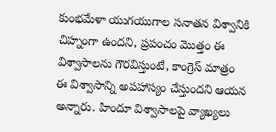కుంభమేళా యుగయుగాల సనాతన విశ్వానికి చిహ్నంగా ఉందని, ప్రపంచం మొత్తం ఈ విశ్వాసాలను గౌరవిస్తుంటే, కాంగ్రెస్ మాత్రం ఈ విశ్వాసాన్ని అపహాస్యం చేస్తుందని ఆయన అన్నారు. హిందూ విశ్వాసాలపై వ్యాఖ్యలు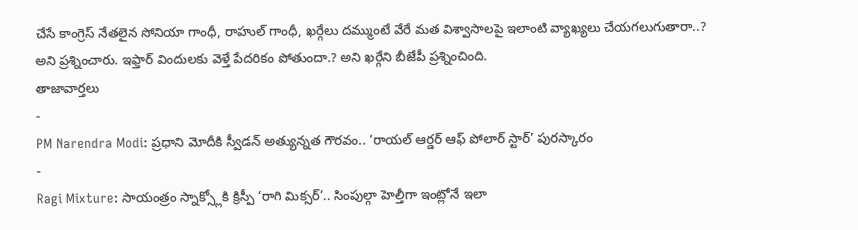చేసే కాంగ్రెస్ నేతలైన సోనియా గాంధీ, రాహుల్ గాంధీ, ఖర్గేలు దమ్ముంటే వేరే మత విశ్వాసాలపై ఇలాంటి వ్యాఖ్యలు చేయగలుగుతారా..? అని ప్రశ్నించారు. ఇఫ్తార్ విందులకు వెళ్తే పేదరికం పోతుందా.? అని ఖర్గేని బీజేపీ ప్రశ్నించింది.
తాజావార్తలు
-
PM Narendra Modi: ప్రధాని మోదీకి స్వీడన్ అత్యున్నత గౌరవం.. ‘రాయల్ ఆర్డర్ ఆఫ్ పోలార్ స్టార్’ పురస్కారం
-
Ragi Mixture: సాయంత్రం స్నాక్స్లోకి క్రిస్పీ ‘రాగి మిక్సర్’.. సింపుల్గా హెల్తీగా ఇంట్లోనే ఇలా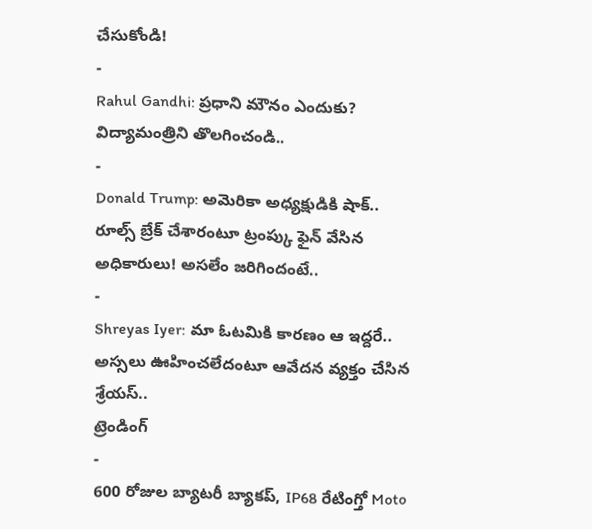చేసుకోండి!
-
Rahul Gandhi: ప్రధాని మౌనం ఎందుకు? విద్యామంత్రిని తొలగించండి..
-
Donald Trump: అమెరికా అధ్యక్షుడికి షాక్.. రూల్స్ బ్రేక్ చేశారంటూ ట్రంప్కు ఫైన్ వేసిన అధికారులు! అసలేం జరిగిందంటే..
-
Shreyas Iyer: మా ఓటమికి కారణం ఆ ఇద్దరే.. అస్సలు ఊహించలేదంటూ ఆవేదన వ్యక్తం చేసిన శ్రేయస్..
ట్రెండింగ్
-
600 రోజుల బ్యాటరీ బ్యాకప్, IP68 రేటింగ్తో Moto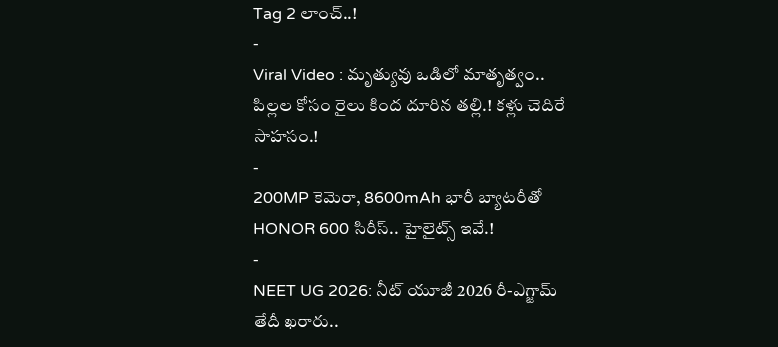Tag 2 లాంచ్..!
-
Viral Video : మృత్యువు ఒడిలో మాతృత్వం.. పిల్లల కోసం రైలు కింద దూరిన తల్లి.! కళ్లు చెదిరే సాహసం.!
-
200MP కెమెరా, 8600mAh భారీ బ్యాటరీతో HONOR 600 సిరీస్.. హైలైట్స్ ఇవే.!
-
NEET UG 2026: నీట్ యూజీ 2026 రీ-ఎగ్జామ్ తేదీ ఖరారు..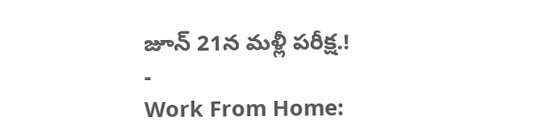జూన్ 21న మళ్లీ పరీక్ష.!
-
Work From Home: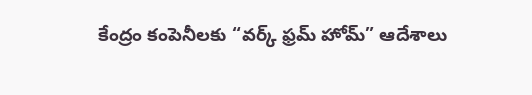కేంద్రం కంపెనీలకు “వర్క్ ఫ్రమ్ హోమ్” ఆదేశాలు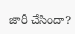జారీ చేసిందా?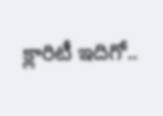క్లారిటీ ఇదిగో..